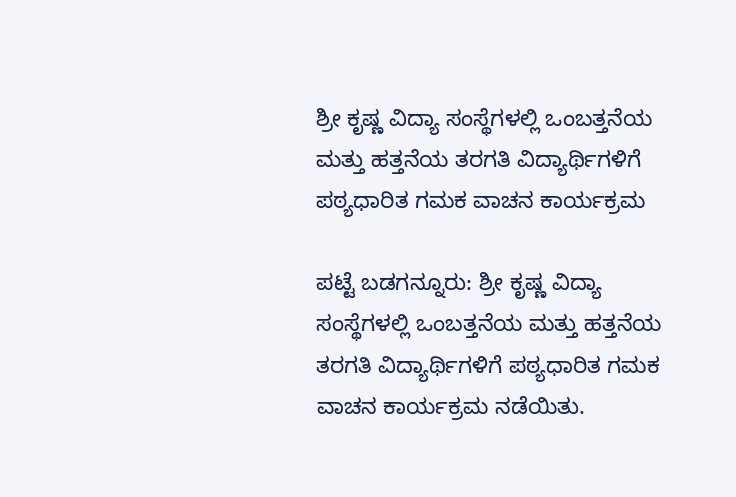ಶ್ರೀ ಕೃಷ್ಣ ವಿದ್ಯಾ ಸಂಸ್ಥೆಗಳಲ್ಲಿ ಒಂಬತ್ತನೆಯ ಮತ್ತು ಹತ್ತನೆಯ ತರಗತಿ ವಿದ್ಯಾರ್ಥಿಗಳಿಗೆ ಪಠ್ಯಧಾರಿತ ಗಮಕ ವಾಚನ ಕಾರ್ಯಕ್ರಮ

ಪಟ್ಟೆ ಬಡಗನ್ನೂರು: ಶ್ರೀ ಕೃಷ್ಣ ವಿದ್ಯಾ ಸಂಸ್ಥೆಗಳಲ್ಲಿ ಒಂಬತ್ತನೆಯ ಮತ್ತು ಹತ್ತನೆಯ ತರಗತಿ ವಿದ್ಯಾರ್ಥಿಗಳಿಗೆ ಪಠ್ಯಧಾರಿತ ಗಮಕ ವಾಚನ ಕಾರ್ಯಕ್ರಮ ನಡೆಯಿತು.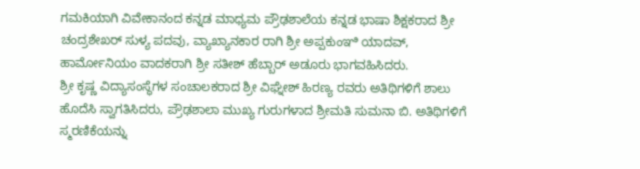ಗಮಕಿಯಾಗಿ ವಿವೇಕಾನಂದ ಕನ್ನಡ ಮಾಧ್ಯಮ ಪ್ರೌಢಶಾಲೆಯ ಕನ್ನಡ ಭಾಷಾ ಶಿಕ್ಷಕರಾದ ಶ್ರೀ ಚಂದ್ರಶೇಖರ್ ಸುಳ್ಯ ಪದವು, ವ್ಯಾಖ್ಯಾನಕಾರ ರಾಗಿ ಶ್ರೀ ಅಪ್ಪಕುಂಞಿ ಯಾದವ್, ಹಾರ್ಮೋನಿಯಂ ವಾದಕರಾಗಿ ಶ್ರೀ ಸತೀಶ್ ಹೆಬ್ಬಾರ್ ಅಡೂರು ಭಾಗವಹಿಸಿದರು.
ಶ್ರೀ ಕೃಷ್ಣ ವಿದ್ಯಾಸಂಸ್ಥೆಗಳ ಸಂಚಾಲಕರಾದ ಶ್ರೀ ವಿಘ್ನೇಶ್ ಹಿರಣ್ಯ ರವರು ಅತಿಥಿಗಳಿಗೆ ಶಾಲು ಹೊದೆಸಿ ಸ್ವಾಗತಿಸಿದರು, ಪ್ರೌಢಶಾಲಾ ಮುಖ್ಯ ಗುರುಗಳಾದ ಶ್ರೀಮತಿ ಸುಮನಾ ಬಿ. ಅತಿಥಿಗಳಿಗೆ ಸ್ಮರಣಿಕೆಯನ್ನು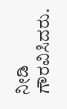ನೀಡಿ ಗೌರವಿಸಿದರು.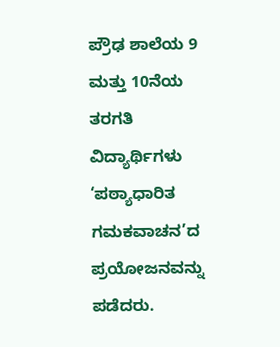ಪ್ರೌಢ ಶಾಲೆಯ 9 ಮತ್ತು 10ನೆಯ ತರಗತಿ ವಿದ್ಯಾರ್ಥಿಗಳು ‘ಪಠ್ಯಾಧಾರಿತ ಗಮಕವಾಚನ’ದ ಪ್ರಯೋಜನವನ್ನು ಪಡೆದರು.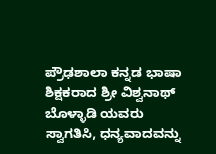ಪ್ರೌಢಶಾಲಾ ಕನ್ನಡ ಭಾಷಾ ಶಿಕ್ಷಕರಾದ ಶ್ರೀ ವಿಶ್ವನಾಥ್ ಬೊಳ್ಳಾಡಿ ಯವರು ಸ್ವಾಗತಿಸಿ, ಧನ್ಯವಾದವನ್ನು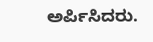ಅರ್ಪಿಸಿದರು.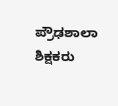ಪ್ರೌಢಶಾಲಾ ಶಿಕ್ಷಕರು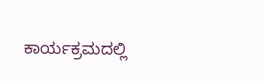ಕಾರ್ಯಕ್ರಮದಲ್ಲಿ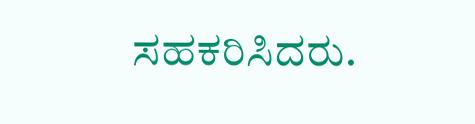ಸಹಕರಿಸಿದರು.